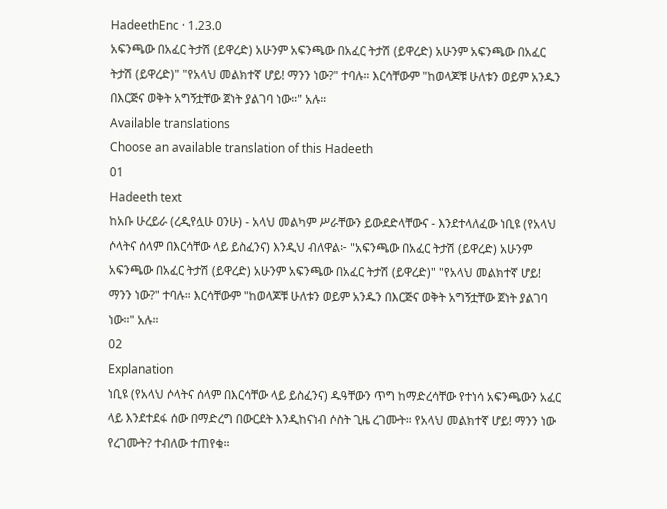HadeethEnc · 1.23.0
አፍንጫው በአፈር ትታሽ (ይዋረድ) አሁንም አፍንጫው በአፈር ትታሽ (ይዋረድ) አሁንም አፍንጫው በአፈር ትታሽ (ይዋረድ)" "የአላህ መልክተኛ ሆይ! ማንን ነው?" ተባሉ። እርሳቸውም "ከወላጆቹ ሁለቱን ወይም አንዱን በእርጅና ወቅት አግኝቷቸው ጀነት ያልገባ ነው።" አሉ።
Available translations
Choose an available translation of this Hadeeth
01
Hadeeth text
ከአቡ ሁረይራ (ረዲየሏሁ ዐንሁ) - አላህ መልካም ሥራቸውን ይውደድላቸውና - እንደተላለፈው ነቢዩ (የአላህ ሶላትና ሰላም በእርሳቸው ላይ ይስፈንና) እንዲህ ብለዋል፦ "አፍንጫው በአፈር ትታሽ (ይዋረድ) አሁንም አፍንጫው በአፈር ትታሽ (ይዋረድ) አሁንም አፍንጫው በአፈር ትታሽ (ይዋረድ)" "የአላህ መልክተኛ ሆይ! ማንን ነው?" ተባሉ። እርሳቸውም "ከወላጆቹ ሁለቱን ወይም አንዱን በእርጅና ወቅት አግኝቷቸው ጀነት ያልገባ ነው።" አሉ።
02
Explanation
ነቢዩ (የአላህ ሶላትና ሰላም በእርሳቸው ላይ ይስፈንና) ዱዓቸውን ጥግ ከማድረሳቸው የተነሳ አፍንጫውን አፈር ላይ እንደተደፋ ሰው በማድረግ በውርደት እንዲከናነብ ሶስት ጊዜ ረገሙት። የአላህ መልክተኛ ሆይ! ማንን ነው የረገሙት? ተብለው ተጠየቁ።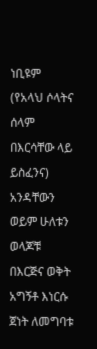ነቢዩም (የአላህ ሶላትና ሰላም በእርሳቸው ላይ ይስፈንና) አንዳቸውን ወይም ሁለቱን ወላጆቹ በእርጅና ወቅት አግኝቶ እነርሱ ጀነት ለመግባቱ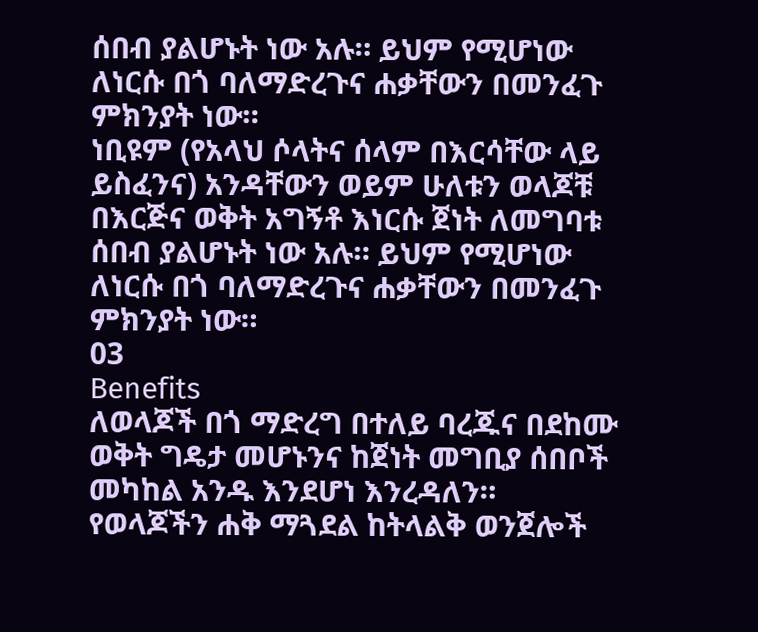ሰበብ ያልሆኑት ነው አሉ። ይህም የሚሆነው ለነርሱ በጎ ባለማድረጉና ሐቃቸውን በመንፈጉ ምክንያት ነው።
ነቢዩም (የአላህ ሶላትና ሰላም በእርሳቸው ላይ ይስፈንና) አንዳቸውን ወይም ሁለቱን ወላጆቹ በእርጅና ወቅት አግኝቶ እነርሱ ጀነት ለመግባቱ ሰበብ ያልሆኑት ነው አሉ። ይህም የሚሆነው ለነርሱ በጎ ባለማድረጉና ሐቃቸውን በመንፈጉ ምክንያት ነው።
03
Benefits
ለወላጆች በጎ ማድረግ በተለይ ባረጁና በደከሙ ወቅት ግዴታ መሆኑንና ከጀነት መግቢያ ሰበቦች መካከል አንዱ እንደሆነ እንረዳለን።
የወላጆችን ሐቅ ማጓደል ከትላልቅ ወንጀሎች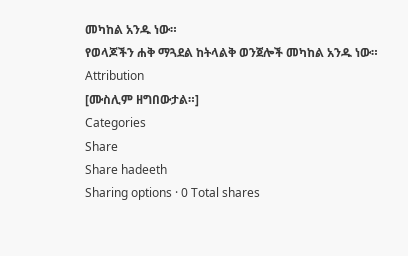መካከል አንዱ ነው።
የወላጆችን ሐቅ ማጓደል ከትላልቅ ወንጀሎች መካከል አንዱ ነው።
Attribution
[ሙስሊም ዘግበውታል።]
Categories
Share
Share hadeeth
Sharing options · 0 Total shares